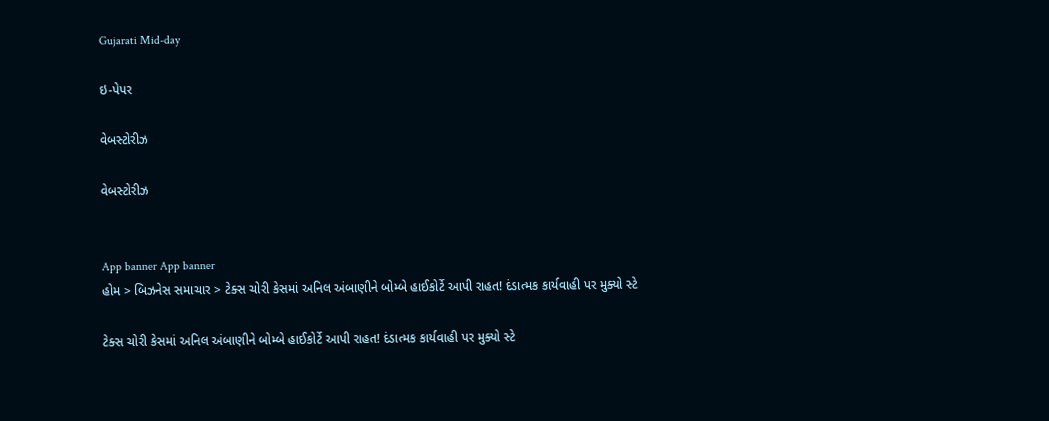Gujarati Mid-day

ઇ-પેપર

વેબસ્ટોરીઝ

વેબસ્ટોરીઝ


App banner App banner
હોમ > બિઝનેસ સમાચાર > ટેક્સ ચોરી કેસમાં અનિલ અંબાણીને બોમ્બે હાઈકોર્ટે આપી રાહત! દંડાત્મક કાર્યવાહી પર મુક્યો સ્ટે

ટેક્સ ચોરી કેસમાં અનિલ અંબાણીને બોમ્બે હાઈકોર્ટે આપી રાહત! દંડાત્મક કાર્યવાહી પર મુક્યો સ્ટે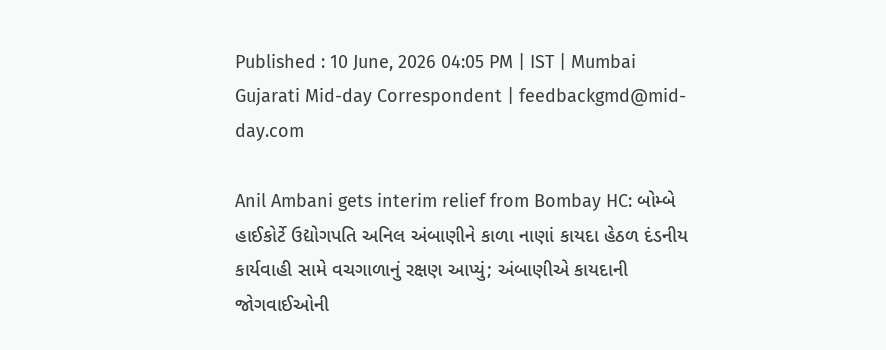Published : 10 June, 2026 04:05 PM | IST | Mumbai
Gujarati Mid-day Correspondent | feedbackgmd@mid-day.com

Anil Ambani gets interim relief from Bombay HC: બોમ્બે હાઈકોર્ટે ઉદ્યોગપતિ અનિલ અંબાણીને કાળા નાણાં કાયદા હેઠળ દંડનીય કાર્યવાહી સામે વચગાળાનું રક્ષણ આપ્યું; અંબાણીએ કાયદાની જોગવાઈઓની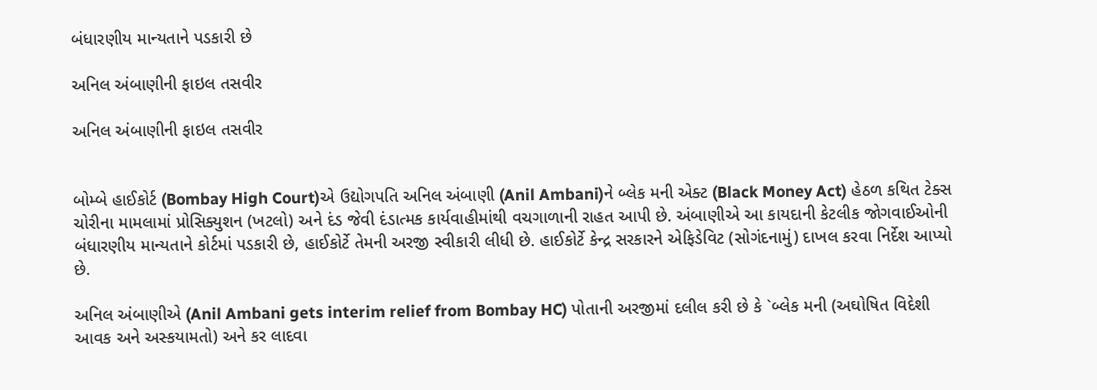બંધારણીય માન્યતાને પડકારી છે

અનિલ અંબાણીની ફાઇલ તસવીર

અનિલ અંબાણીની ફાઇલ તસવીર


બોમ્બે હાઈકોર્ટ (Bombay High Court)એ ઉદ્યોગપતિ અનિલ અંબાણી (Anil Ambani)ને બ્લેક મની એક્ટ (Black Money Act) હેઠળ કથિત ટેક્સ ચોરીના મામલામાં પ્રોસિક્યુશન (ખટલો) અને દંડ જેવી દંડાત્મક કાર્યવાહીમાંથી વચગાળાની રાહત આપી છે. અંબાણીએ આ કાયદાની કેટલીક જોગવાઈઓની બંધારણીય માન્યતાને કોર્ટમાં પડકારી છે, હાઈકોર્ટે તેમની અરજી સ્વીકારી લીધી છે. હાઈકોર્ટે કેન્દ્ર સરકારને એફિડેવિટ (સોગંદનામું) દાખલ કરવા નિર્દેશ આપ્યો છે.

અનિલ અંબાણીએ (Anil Ambani gets interim relief from Bombay HC) પોતાની અરજીમાં દલીલ કરી છે કે `બ્લેક મની (અઘોષિત વિદેશી આવક અને અસ્કયામતો) અને કર લાદવા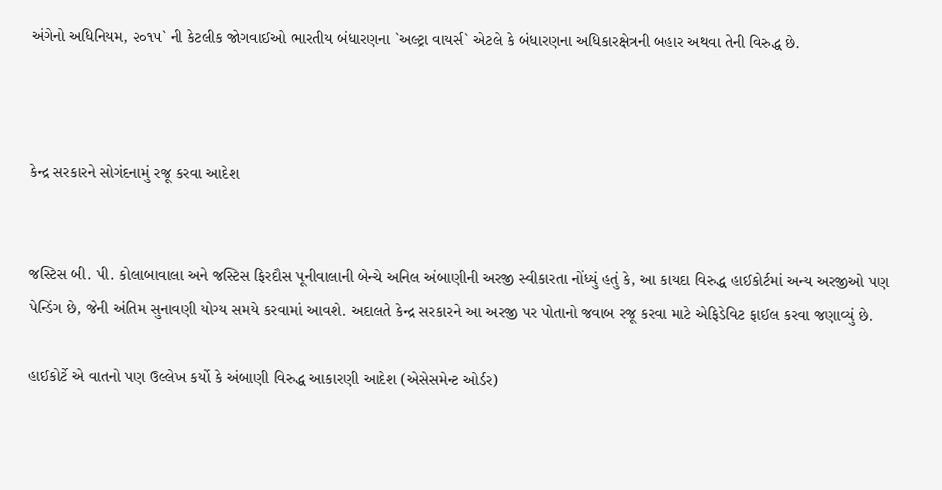અંગેનો અધિનિયમ, ૨૦૧૫` ની કેટલીક જોગવાઈઓ ભારતીય બંધારણના `અલ્ટ્રા વાયર્સ` એટલે કે બંધારણના અધિકારક્ષેત્રની બહાર અથવા તેની વિરુદ્ધ છે.



કેન્દ્ર સરકારને સોગંદનામું રજૂ કરવા આદેશ


જસ્ટિસ બી. પી. કોલાબાવાલા અને જસ્ટિસ ફિરદૌસ પૂનીવાલાની બેન્ચે અનિલ અંબાણીની અરજી સ્વીકારતા નોંધ્યું હતું કે, આ કાયદા વિરુદ્ધ હાઈકોર્ટમાં અન્ય અરજીઓ પણ પેન્ડિંગ છે, જેની અંતિમ સુનાવણી યોગ્ય સમયે કરવામાં આવશે. અદાલતે કેન્દ્ર સરકારને આ અરજી પર પોતાનો જવાબ રજૂ કરવા માટે એફિડેવિટ ફાઈલ કરવા જણાવ્યું છે.

હાઈકોર્ટે એ વાતનો પણ ઉલ્લેખ કર્યો કે અંબાણી વિરુદ્ધ આકારણી આદેશ (એસેસમેન્ટ ઓર્ડર)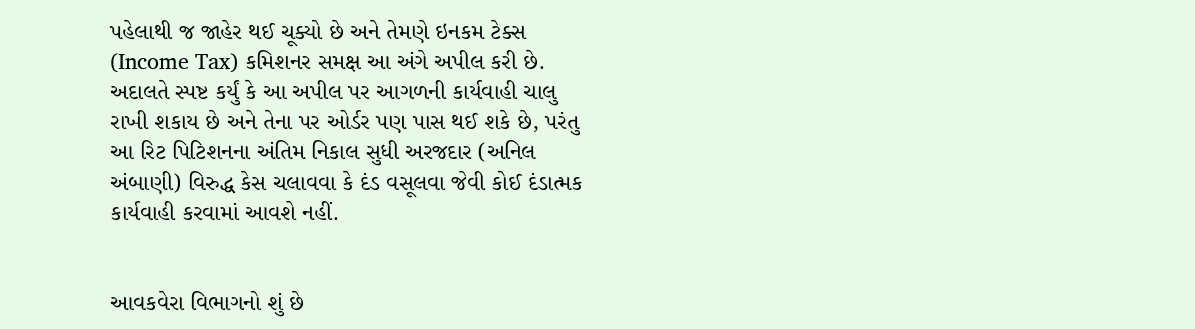પહેલાથી જ જાહેર થઈ ચૂક્યો છે અને તેમણે ઇનકમ ટેક્સ (Income Tax) કમિશનર સમક્ષ આ અંગે અપીલ કરી છે. અદાલતે સ્પષ્ટ કર્યું કે આ અપીલ પર આગળની કાર્યવાહી ચાલુ રાખી શકાય છે અને તેના પર ઓર્ડર પણ પાસ થઈ શકે છે, પરંતુ આ રિટ પિટિશનના અંતિમ નિકાલ સુધી અરજદાર (અનિલ અંબાણી) વિરુદ્ધ કેસ ચલાવવા કે દંડ વસૂલવા જેવી કોઈ દંડાત્મક કાર્યવાહી કરવામાં આવશે નહીં.


આવકવેરા વિભાગનો શું છે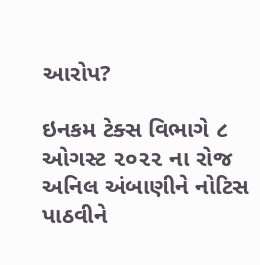આરોપ?

ઇનકમ ટેક્સ વિભાગે ૮ ઓગસ્ટ ૨૦૨૨ ના રોજ અનિલ અંબાણીને નોટિસ પાઠવીને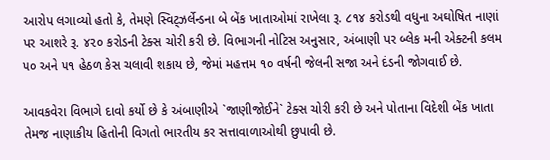આરોપ લગાવ્યો હતો કે, તેમણે સ્વિટ્ઝર્લેન્ડના બે બેંક ખાતાઓમાં રાખેલા રૂ. ૮૧૪ કરોડથી વધુના અઘોષિત નાણાં પર આશરે રૂ. ૪૨૦ કરોડની ટેક્સ ચોરી કરી છે. વિભાગની નોટિસ અનુસાર, અંબાણી પર બ્લેક મની એક્ટની કલમ ૫૦ અને ૫૧ હેઠળ કેસ ચલાવી શકાય છે, જેમાં મહત્તમ ૧૦ વર્ષની જેલની સજા અને દંડની જોગવાઈ છે.

આવકવેરા વિભાગે દાવો કર્યો છે કે અંબાણીએ `જાણીજોઈને` ટેક્સ ચોરી કરી છે અને પોતાના વિદેશી બેંક ખાતા તેમજ નાણાકીય હિતોની વિગતો ભારતીય કર સત્તાવાળાઓથી છુપાવી છે.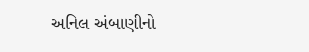અનિલ અંબાણીનો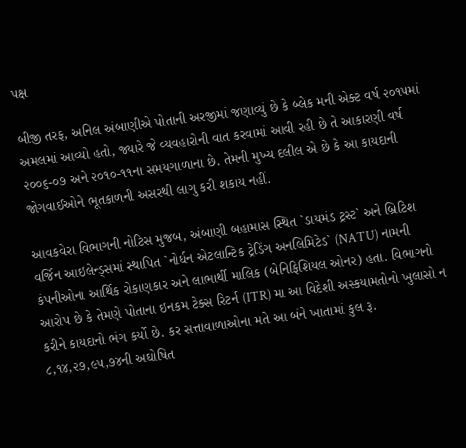પક્ષ

બીજી તરફ, અનિલ અંબાણીએ પોતાની અરજીમાં જણાવ્યું છે કે બ્લેક મની એક્ટ વર્ષ ૨૦૧૫માં અમલમાં આવ્યો હતો, જ્યારે જે વ્યવહારોની વાત કરવામાં આવી રહી છે તે આકારણી વર્ષ ૨૦૦૬-૦૭ અને ૨૦૧૦-૧૧ના સમયગાળાના છે. તેમની મુખ્ય દલીલ એ છે કે આ કાયદાની જોગવાઈઓને ભૂતકાળની અસરથી લાગુ કરી શકાય નહીં.

આવકવેરા વિભાગની નોટિસ મુજબ, અંબાણી બહામાસ સ્થિત `ડાયમંડ ટ્રસ્ટ` અને બ્રિટિશ વર્જિન આઇલેન્ડ્સમાં સ્થાપિત `નોર્ધન એટલાન્ટિક ટ્રેડિંગ અનલિમિટેડ` (NATU) નામની કંપનીઓના આર્થિક રોકાણકાર અને લાભાર્થી માલિક (બેનિફિશિયલ ઓનર) હતા. વિભાગનો આરોપ છે કે તેમણે પોતાના ઇનકમ ટેક્સ રિટર્ન (ITR) મા આ વિદેશી અસ્કયામતોનો ખુલાસો ન કરીને કાયદાનો ભંગ કર્યો છે. કર સત્તાવાળાઓના મતે આ બંને ખાતામાં કુલ રૂ. ૮,૧૪,૨૭,૯૫,૭૪ની અઘોષિત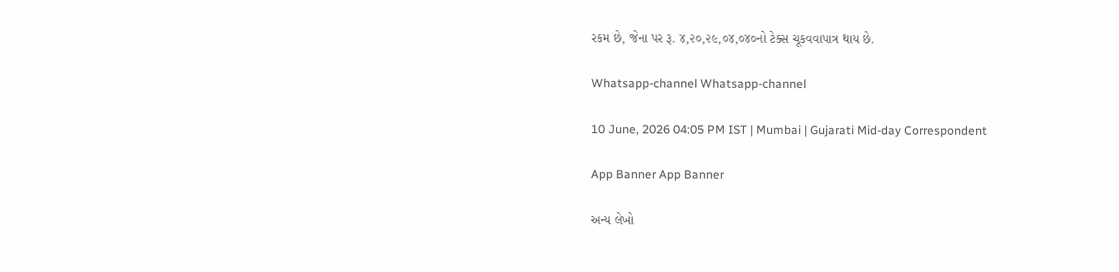રકમ છે, જેના પર રૂ. ૪,૨૦,૨૯,૦૪,૦૪૦નો ટેક્સ ચૂકવવાપાત્ર થાય છે.

Whatsapp-channel Whatsapp-channel

10 June, 2026 04:05 PM IST | Mumbai | Gujarati Mid-day Correspondent

App Banner App Banner

અન્ય લેખો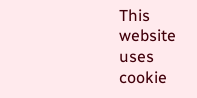This website uses cookie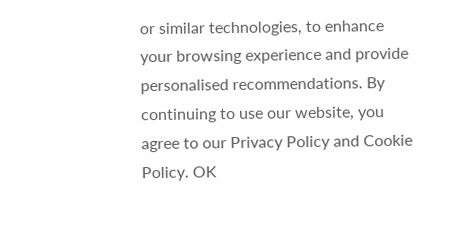or similar technologies, to enhance your browsing experience and provide personalised recommendations. By continuing to use our website, you agree to our Privacy Policy and Cookie Policy. OK